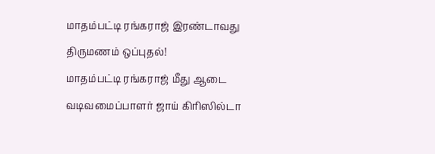மாதம்பட்டி ரங்கராஜ் இரண்டாவது திருமணம் ஒப்புதல்!
மாதம்பட்டி ரங்கராஜ் மீது ஆடை வடிவமைப்பாளர் ஜாய் கிரிஸில்டா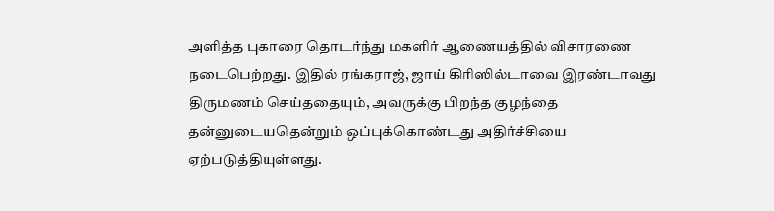அளித்த புகாரை தொடர்ந்து மகளிர் ஆணையத்தில் விசாரணை நடைபெற்றது. இதில் ரங்கராஜ், ஜாய் கிரிஸில்டாவை இரண்டாவது திருமணம் செய்ததையும், அவருக்கு பிறந்த குழந்தை தன்னுடையதென்றும் ஒப்புக்கொண்டது அதிர்ச்சியை ஏற்படுத்தியுள்ளது.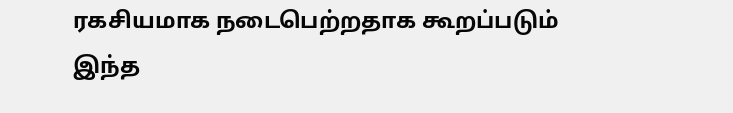ரகசியமாக நடைபெற்றதாக கூறப்படும் இந்த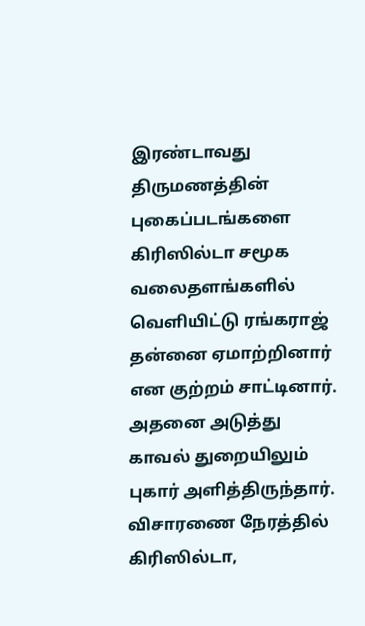இரண்டாவது திருமணத்தின் புகைப்படங்களை கிரிஸில்டா சமூக வலைதளங்களில் வெளியிட்டு ரங்கராஜ் தன்னை ஏமாற்றினார் என குற்றம் சாட்டினார். அதனை அடுத்து காவல் துறையிலும் புகார் அளித்திருந்தார். விசாரணை நேரத்தில் கிரிஸில்டா,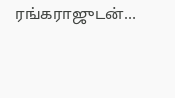ரங்கராஜுடன்…